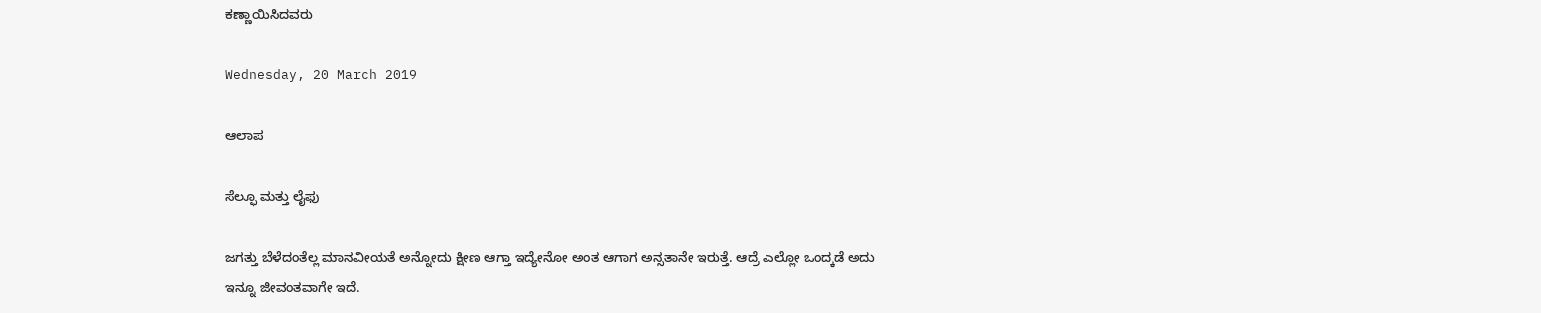ಕಣ್ಣಾಯಿಸಿದವರು

Wednesday, 20 March 2019

ಆಲಾಪ

ಸೆಲ್ಫೂ ಮತ್ತು ಲೈಫು

ಜಗತ್ತು ಬೆಳೆದಂತೆಲ್ಲ ಮಾನವೀಯತೆ ಅನ್ನೋದು ಕ್ಷೀಣ ಆಗ್ತಾ ಇದ್ಯೇನೋ ಅಂತ ಆಗಾಗ ಅನ್ಸತಾನೇ ಇರುತ್ತೆ. ಆದ್ರೆ ಎಲ್ಲೋ ಒಂದ್ಕಡೆ ಅದು ಇನ್ನೂ ಜೀವಂತವಾಗೇ ಇದೆ.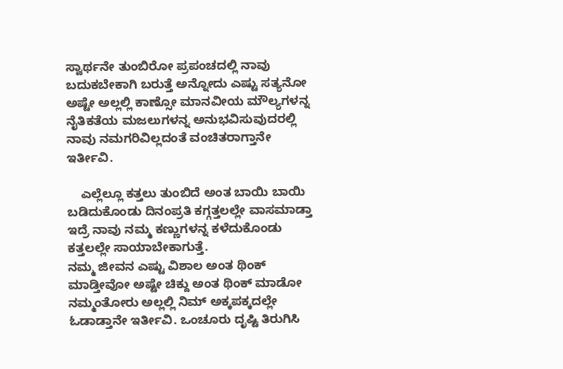ಸ್ವಾರ್ಥನೇ ತುಂಬಿರೋ ಪ್ರಪಂಚದಲ್ಲಿ ನಾವು ಬದುಕಬೇಕಾಗಿ ಬರುತ್ತೆ ಅನ್ನೋದು ಎಷ್ಟು ಸತ್ಯನೋ ಅಷ್ಟೇ ಅಲ್ಲಲ್ಲಿ ಕಾಣ್ಸೋ ಮಾನವೀಯ ಮೌಲ್ಯಗಳನ್ನ ನೈತಿಕತೆಯ ಮಜಲುಗಳನ್ನ ಅನುಭವಿಸುವುದರಲ್ಲಿ ನಾವು ನಮಗರಿವಿಲ್ಲದಂತೆ ವಂಚಿತರಾಗ್ತಾನೇ ಇರ್ತೀವಿ.

    ಎಲ್ಲೆಲ್ಲೂ ಕತ್ತಲು ತುಂಬಿದೆ ಅಂತ ಬಾಯಿ ಬಾಯಿ ಬಡಿದುಕೊಂಡು ದಿನಂಪ್ರತಿ ಕಗ್ಗತ್ತಲಲ್ಲೇ ವಾಸಮಾಡ್ತಾ ಇದ್ರೆ ನಾವು ನಮ್ಮ ಕಣ್ಣುಗಳನ್ನ ಕಳೆದುಕೊಂಡು ಕತ್ತಲಲ್ಲೇ ಸಾಯಾಬೇಕಾಗುತ್ತೆ.
ನಮ್ಮ ಜೀವನ ಎಷ್ಟು ವಿಶಾಲ ಅಂತ ಥಿಂಕ್ ಮಾಡ್ತೀವೋ ಅಷ್ಟೇ ಚಿಕ್ದು ಅಂತ ಥಿಂಕ್ ಮಾಡೋ ನಮ್ಮಂತೋರು ಅಲ್ಲಲ್ಲಿ ನಿಮ್ ಅಕ್ಕಪಕ್ಕದಲ್ಲೇ ಓಡಾಡ್ತಾನೇ ಇರ್ತೀವಿ. ಒಂಚೂರು ದೃಷ್ಟಿ ತಿರುಗಿಸಿ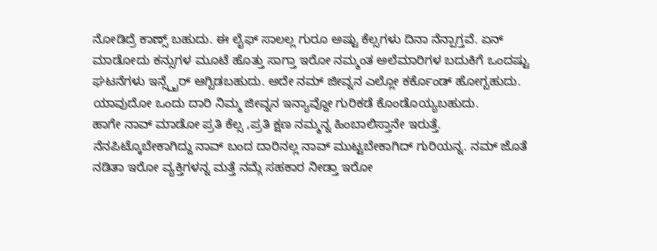ನೋಡಿದ್ರೆ ಕಾಣ್ಸ್ ಬಹುದು. ಈ ಲೈಫ್ ಸಾಲಲ್ಲ ಗುರೂ ಅಷ್ಟು ಕೆಲ್ಸಗಳು ದಿನಾ ನೆನ್ಪಾಗ್ತವೆ‌. ಏನ್ ಮಾಡೋದು ಕನ್ಸುಗಳ ಮೂಟೆ ಹೊತ್ತು ಸಾಗ್ತಾ ಇರೋ ನಮ್ಮಂತ ಅಲೆಮಾರಿಗಳ ಬದುಕಿಗೆ ಒಂದಷ್ಟು ಘಟನೆಗಳು ಇನ್ಸ್ಪೈರ್ ಆಗ್ಬಿಡಬಹುದು. ಅದೇ ನಮ್ ಜೀವ್ನನ ಎಲ್ಲೋ ಕರ್ಕೊಂಡ್ ಹೋಗ್ಬಹುದು. ಯಾವುದೋ ಒಂದು ದಾರಿ ನಿಮ್ಮ ಜೀವ್ನನ ಇನ್ಯಾವ್ದೋ ಗುರಿಕಡೆ ಕೊಂಡೊಯ್ಯಬಹುದು.
ಹಾಗೇ ನಾವ್ ಮಾಡೋ ಪ್ರತಿ ಕೆಲ್ಸ ,ಪ್ರತಿ ಕ್ಷಣ ನಮ್ಮನ್ನ ಹಿಂಬಾಲಿಸ್ತಾನೇ ಇರುತ್ತೆ. ನೆನಪಿಟ್ಕೊಬೇಕಾಗಿದ್ದು ನಾವ್ ಬಂದ ದಾರಿನಲ್ಲ ನಾವ್ ಮುಟ್ಟಬೇಕಾಗಿದ್ ಗುರಿಯನ್ನ. ನಮ್ ಜೊತೆ ನಡಿತಾ ಇರೋ ವ್ಯಕ್ತಿಗಳನ್ನ ಮತ್ತೆ ನಮ್ಗೆ ಸಹಕಾರ ನೀಡ್ತಾ ಇರೋ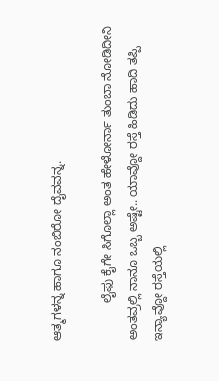ಆತ್ಮಗಳನ್ನ ಹಾಗೂ ನಂಬಿರೋ ದೈವವನ್ನ.

           ಲೈಫು ಕೈಗೇ ಸಿಗೊಲ್ಲಾ ಅಂತ ಹೇಳೋರ್ನಾ ತುಂಬಾ ನೋಡಿದೀನಿ ಅಂತವ್ರಲ್ಲಿ ನಾನೂ ಒಬ್ಬ ಅಷ್ಟೇ.. ಯಾವ್ದೋ ರಸ್ತೆ ಹಿಡಿದು ಹಾದಿ ತಪ್ಪಿ ಇನ್ಯಾವ್ದೋ ರಸ್ತೆಯಲ್ಲಿ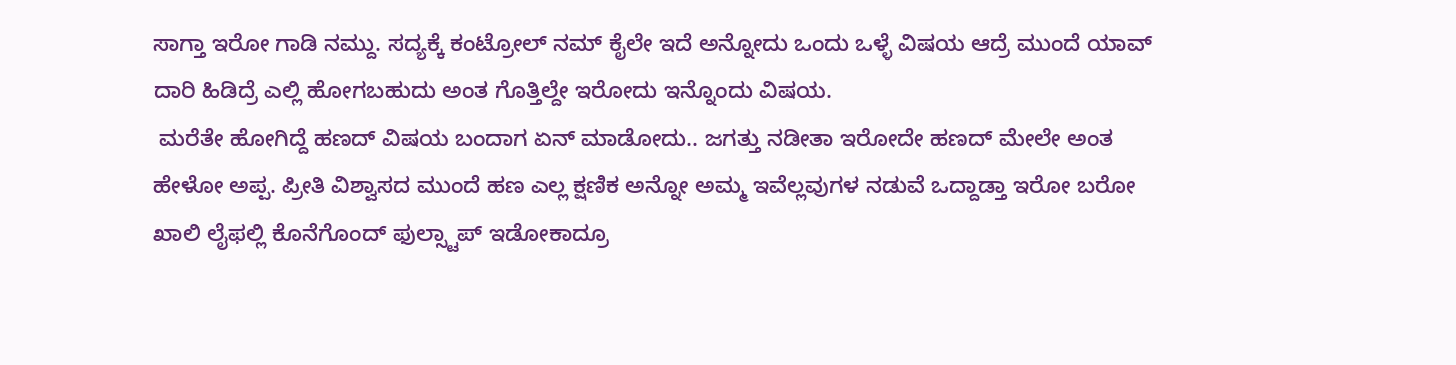ಸಾಗ್ತಾ ಇರೋ ಗಾಡಿ ನಮ್ದು. ಸದ್ಯಕ್ಕೆ ಕಂಟ್ರೋಲ್ ನಮ್ ಕೈಲೇ ಇದೆ ಅನ್ನೋದು ಒಂದು ಒಳ್ಳೆ ವಿಷಯ ಆದ್ರೆ ಮುಂದೆ ಯಾವ್ ದಾರಿ ಹಿಡಿದ್ರೆ ಎಲ್ಲಿ ಹೋಗಬಹುದು ಅಂತ ಗೊತ್ತಿಲ್ದೇ ಇರೋದು ಇನ್ನೊಂದು ವಿಷಯ.
 ಮರೆತೇ ಹೋಗಿದ್ದೆ ಹಣದ್ ವಿಷಯ ಬಂದಾಗ ಏನ್ ಮಾಡೋದು.. ಜಗತ್ತು ನಡೀತಾ ಇರೋದೇ ಹಣದ್ ಮೇಲೇ ಅಂತ ಹೇಳೋ ಅಪ್ಪ. ಪ್ರೀತಿ ವಿಶ್ವಾಸದ ಮುಂದೆ ಹಣ ಎಲ್ಲ ಕ್ಷಣಿಕ ಅನ್ನೋ ಅಮ್ಮ ಇವೆಲ್ಲವುಗಳ ನಡುವೆ ಒದ್ದಾಡ್ತಾ ಇರೋ ಬರೋ ಖಾಲಿ ಲೈಫಲ್ಲಿ ಕೊನೆಗೊಂದ್ ಫುಲ್ಸ್ಟಾಪ್ ಇಡೋಕಾದ್ರೂ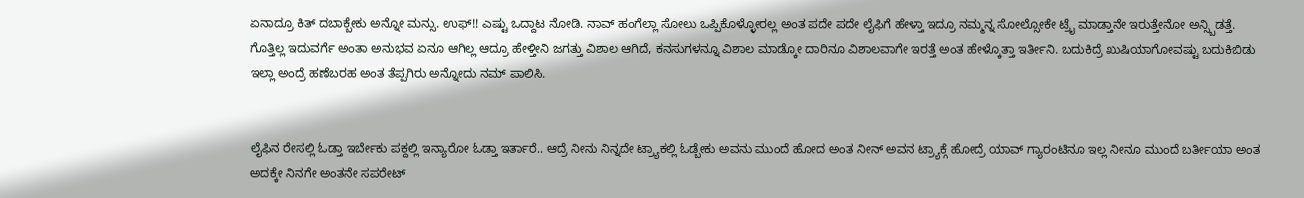ಏನಾದ್ರೂ ಕಿತ್ ದಬಾಕ್ಬೇಕು ಅನ್ನೋ ಮನ್ಸು. ಉಫ್!! ಎಷ್ಟು ಒದ್ದಾಟ ನೋಡಿ. ನಾವ್ ಹಂಗೆಲ್ಲಾ ಸೋಲು ಒಪ್ಪಿಕೊಳ್ಳೋರಲ್ಲ ಅಂತ ಪದೇ ಪದೇ ಲೈಫಿಗೆ ಹೇಳ್ತಾ ಇದ್ರೂ ನಮ್ಮನ್ನ ಸೋಲ್ಸೋಕೇ ಟ್ರೈ ಮಾಡ್ತಾನೇ ಇರುತ್ತೇನೋ ಅನ್ಸ್ಬಿಡತ್ತೆ. ಗೊತ್ತಿಲ್ಲ ಇದುವರ್ಗೆ ಅಂತಾ ಅನುಭವ ಏನೂ ಆಗಿಲ್ಲ ಆದ್ರೂ ಹೇಳ್ತೀನಿ ಜಗತ್ತು ವಿಶಾಲ ಆಗಿದೆ, ಕನಸುಗಳನ್ನೂ ವಿಶಾಲ ಮಾಡ್ಕೋ ದಾರಿನೂ ವಿಶಾಲವಾಗೇ ಇರತ್ತೆ ಅಂತ ಹೇಳ್ಕೊತ್ತಾ ಇರ್ತೀನಿ. ಬದುಕಿದ್ರೆ ಖುಷಿಯಾಗೋವಷ್ಟು ಬದುಕಿಬಿಡು ಇಲ್ಲಾ ಅಂದ್ರೆ ಹಣೆಬರಹ ಅಂತ ತೆಪ್ಪಗಿರು ಅನ್ನೋದು ನಮ್ ಪಾಲಿಸಿ.


ಲೈಫಿನ ರೇಸಲ್ಲಿ ಓಡ್ತಾ ಇರ್ಬೇಕು ಪಕ್ದಲ್ಲಿ ಇನ್ಯಾರೋ ಓಡ್ತಾ ಇರ್ತಾರೆ.. ಆದ್ರೆ ನೀನು ನಿನ್ನದೇ ಟ್ರ್ಯಾಕಲ್ಲಿ ಓಡ್ಬೇಕು‌ ಅವನು ಮುಂದೆ ಹೋದ ಅಂತ ನೀನ್ ಅವನ ಟ್ರ್ಯಾಕ್ಗೆ ಹೋದ್ರೆ ಯಾವ್ ಗ್ಯಾರಂಟಿನೂ ಇಲ್ಲ ನೀನೂ ಮುಂದೆ ಬರ್ತೀಯಾ ಅಂತ ಅದಕ್ಕೇ ನಿನಗೇ ಅಂತನೇ ಸಪರೇಟ್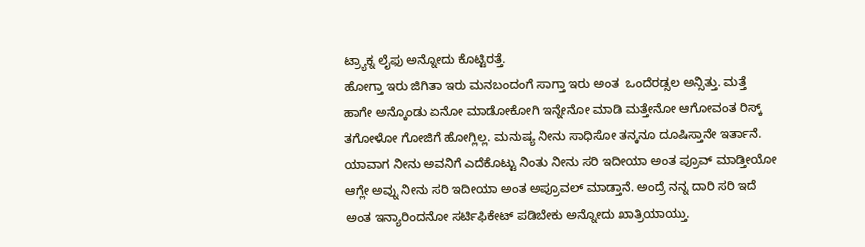ಟ್ರ್ಯಾಕ್ನ ಲೈಫು ಅನ್ನೋದು ಕೊಟ್ಟಿರತ್ತೆ.
ಹೋಗ್ತಾ ಇರು ಜಿಗಿತಾ ಇರು ಮನಬಂದಂಗೆ ಸಾಗ್ತಾ ಇರು ಅಂತ  ಒಂದೆರಡ್ಸಲ ಅನ್ಸಿತ್ತು. ಮತ್ತೆ ಹಾಗೇ ಅನ್ಕೊಂಡು ಏನೋ ಮಾಡೋಕೋಗಿ ಇನ್ನೇನೋ ಮಾಡಿ ಮತ್ತೇನೋ ಆಗೋವಂತ ರಿಸ್ಕ್ ತಗೋಳೋ ಗೋಜಿಗೆ ಹೋಗ್ಲಿಲ್ಲ. ಮನುಷ್ಯ ನೀನು ಸಾಧಿಸೋ ತನ್ಕನೂ ದೂಷಿಸ್ತಾನೇ ಇರ್ತಾನೆ. ಯಾವಾಗ ನೀನು ಅವನಿಗೆ ಎದೆಕೊಟ್ಟು ನಿಂತು ನೀನು ಸರಿ ಇದೀಯಾ ಅಂತ ಪ್ರೂವ್ ಮಾಡ್ತೀಯೋ ಆಗ್ಲೇ ಅವ್ನು ನೀನು ಸರಿ ಇದೀಯಾ ಅಂತ ಅಪ್ರೂವಲ್ ಮಾಡ್ತಾನೆ. ಅಂದ್ರೆ ನನ್ನ ದಾರಿ ಸರಿ ಇದೆ ಅಂತ ಇನ್ಯಾರಿಂದನೋ ಸರ್ಟಿಫಿಕೇಟ್ ಪಡಿಬೇಕು ಅನ್ನೋದು ಖಾತ್ರಿಯಾಯ್ತು.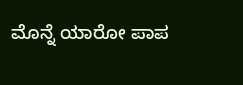ಮೊನ್ನೆ ಯಾರೋ ಪಾಪ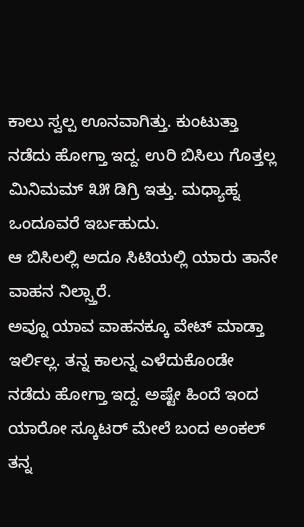ಕಾಲು ಸ್ವಲ್ಪ ಊನವಾಗಿತ್ತು. ಕುಂಟುತ್ತಾ ನಡೆದು ಹೋಗ್ತಾ ಇದ್ದ. ಉರಿ ಬಿಸಿಲು ಗೊತ್ತಲ್ಲ ಮಿನಿಮಮ್ ೩೫ ಡಿಗ್ರಿ ಇತ್ತು. ಮಧ್ಯಾಹ್ನ ಒಂದೂವರೆ ಇರ್ಬಹುದು.
ಆ ಬಿಸಿಲಲ್ಲಿ ಅದೂ ಸಿಟಿಯಲ್ಲಿ ಯಾರು ತಾನೇ  ವಾಹನ ನಿಲ್ಸ್ತಾರೆ.
ಅವ್ನೂ ಯಾವ ವಾಹನಕ್ಕೂ ವೇಟ್ ಮಾಡ್ತಾ ಇರ್ಲಿಲ್ಲ. ತನ್ನ ಕಾಲನ್ನ ಎಳೆದುಕೊಂಡೇ ನಡೆದು ಹೋಗ್ತಾ ಇದ್ದ. ಅಷ್ಟೇ ಹಿಂದೆ ಇಂದ ಯಾರೋ ಸ್ಕೂಟರ್‌ ಮೇಲೆ ಬಂದ ಅಂಕಲ್ ತನ್ನ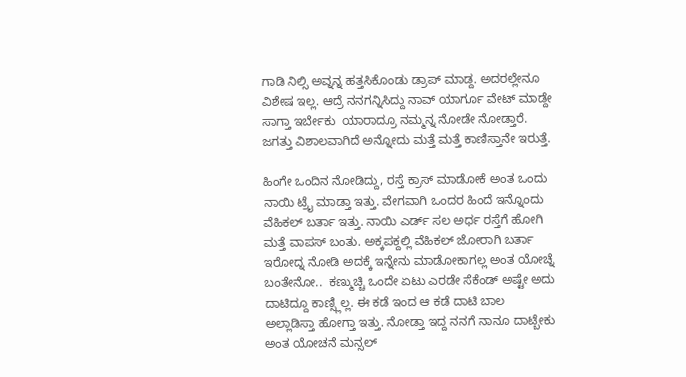ಗಾಡಿ ನಿಲ್ಸಿ ಅವ್ನನ್ನ ಹತ್ತಸಿಕೊಂಡು ಡ್ರಾಪ್ ಮಾಡ್ದ. ಅದರಲ್ಲೇನೂ ವಿಶೇಷ ಇಲ್ಲ. ಆದ್ರೆ ನನಗನ್ನಿಸಿದ್ದು ನಾವ್ ಯಾರ್ಗೂ ವೇಟ್ ಮಾಡ್ದೇ ಸಾಗ್ತಾ ಇರ್ಬೇಕು  ಯಾರಾದ್ರೂ ನಮ್ಮನ್ನ ನೋಡೇ ನೋಡ್ತಾರೆ. ಜಗತ್ತು ವಿಶಾಲವಾಗಿದೆ ಅನ್ನೋದು ಮತ್ತೆ ಮತ್ತೆ ಕಾಣಿಸ್ತಾನೇ ಇರುತ್ತೆ‌.

ಹಿಂಗೇ ಒಂದಿನ ನೋಡಿದ್ದು, ರಸ್ತೆ ಕ್ರಾಸ್ ಮಾಡೋಕೆ ಅಂತ ಒಂದು ನಾಯಿ ಟ್ರೈ ಮಾಡ್ತಾ ಇತ್ತು. ವೇಗವಾಗಿ ಒಂದರ ಹಿಂದೆ ಇನ್ನೊಂದು ವೆಹಿಕಲ್ ಬರ್ತಾ ಇತ್ತು. ನಾಯಿ ಎರ್ಡ್ ಸಲ ಅರ್ಧ ರಸ್ತೆಗೆ ಹೋಗಿ ಮತ್ತೆ ವಾಪಸ್ ಬಂತು. ಅಕ್ಕಪಕ್ದಲ್ಲಿ ವೆಹಿಕಲ್ ಜೋರಾಗಿ ಬರ್ತಾ ಇರೋದ್ನ ನೋಡಿ ಅದಕ್ಕೆ ಇನ್ನೇನು ಮಾಡೋಕಾಗಲ್ಲ ಅಂತ ಯೋಚ್ನೆ ಬಂತೇನೋ..  ಕಣ್ಮುಚ್ಚಿ ಒಂದೇ ಏಟು ಎರಡೇ ಸೆಕೆಂಡ್ ಅಷ್ಟೇ ಅದು ದಾಟಿದ್ದೂ ಕಾಣ್ಸ್ಲಿಲ್ಲ. ಈ ಕಡೆ ಇಂದ ಆ ಕಡೆ ದಾಟಿ ಬಾಲ ಅಲ್ಲಾಡಿಸ್ತಾ ಹೋಗ್ತಾ ಇತ್ತು. ನೋಡ್ತಾ ಇದ್ದ ನನಗೆ ನಾನೂ ದಾಟ್ಬೇಕು ಅಂತ ಯೋಚನೆ ಮನ್ಸಲ್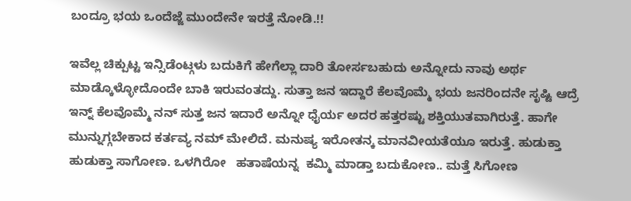ಬಂದ್ರೂ ಭಯ ಒಂದೆಜ್ಜೆ ಮುಂದೇನೇ ಇರತ್ತೆ ನೋಡಿ.!!

ಇವೆಲ್ಲ ಚಿಕ್ಪುಟ್ಟ ಇನ್ಸಿಡೆಂಟ್ಗಳು ಬದುಕಿಗೆ ಹೇಗೆಲ್ಲಾ ದಾರಿ ತೋರ್ಸಬಹುದು ಅನ್ನೋದು ನಾವು ಅರ್ಥ ಮಾಡ್ಕೊಳ್ಳೋದೊಂದೇ ಬಾಕಿ ಇರುವಂತದ್ದು‌. ಸುತ್ತಾ ಜನ ಇದ್ದಾರೆ ಕೆಲವೊಮ್ಮೆ ಭಯ ಜನರಿಂದನೇ ಸೃಷ್ಟಿ ಆದ್ರೆ ಇನ್ನ್ ಕೆಲವೊಮ್ಮೆ ನನ್ ಸುತ್ತ ಜನ ಇದಾರೆ ಅನ್ನೋ ಧೈರ್ಯ ಅದರ ಹತ್ತರಷ್ಟು ಶಕ್ತಿಯುತವಾಗಿರುತ್ತೆ‌. ಹಾಗೇ ಮುನ್ನುಗ್ಗಬೇಕಾದ ಕರ್ತವ್ಯ ನಮ್ ಮೇಲಿದೆ‌. ಮನುಷ್ಯ ಇರೋತನ್ಕ ಮಾನವೀಯತೆಯೂ ಇರುತ್ತೆ. ಹುಡುಕ್ತಾ ಹುಡುಕ್ತಾ ಸಾಗೋಣ‌. ಒಳಗಿರೋ   ಹತಾಷೆಯನ್ನ  ಕಮ್ಮಿ ಮಾಡ್ತಾ ಬದುಕೋಣ.. ಮತ್ತೆ ಸಿಗೋಣ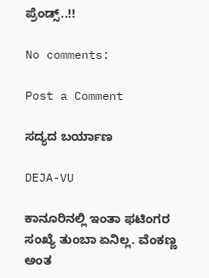ಪ್ರೆಂಡ್ಸ್..!!

No comments:

Post a Comment

ಸದ್ಯದ ಬರ್ಯಾಣ

DEJA-VU

ಕಾನೂರಿನಲ್ಲಿ ಇಂತಾ ಫಟಿಂಗರ ಸಂಖ್ಯೆ ತುಂಬಾ ಏನಿಲ್ಲ‌. ವೆಂಕಣ್ಣ ಅಂತ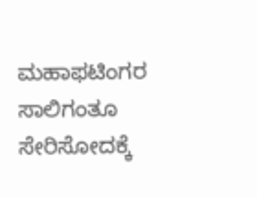ಮಹಾಫಟಿಂಗರ ಸಾಲಿಗಂತೂ ಸೇರಿಸೋದಕ್ಕೆ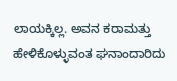ಲಾಯಕ್ಕಿಲ್ಲ. ಅವನ ಕರಾಮತ್ತು ಹೇಳಿಕೊಳ್ಳುವಂತ ಘನಾಂದಾರಿದು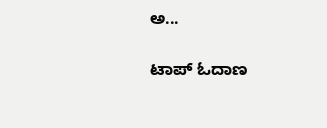ಅ...

ಟಾಪ್ ಓದಾಣ